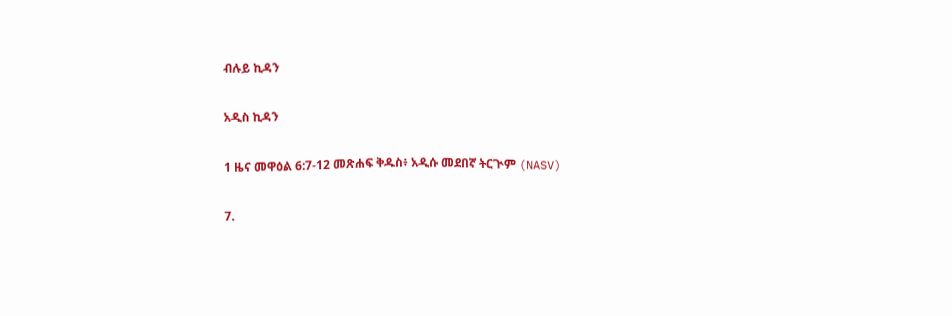ብሉይ ኪዳን

አዲስ ኪዳን

1 ዜና መዋዕል 6:7-12 መጽሐፍ ቅዱስ፥ አዲሱ መደበኛ ትርጒም (NASV)

7.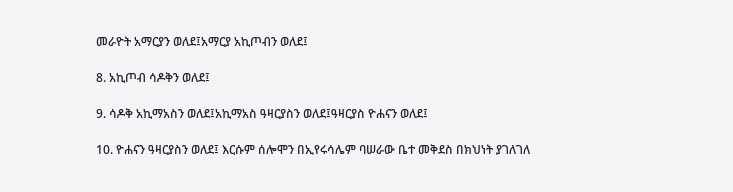መራዮት አማርያን ወለደ፤አማርያ አኪጦብን ወለደ፤

8. አኪጦብ ሳዶቅን ወለደ፤

9. ሳዶቅ አኪማአስን ወለደ፤አኪማአስ ዓዛርያስን ወለደ፤ዓዛርያስ ዮሐናን ወለደ፤

10. ዮሐናን ዓዛርያስን ወለደ፤ እርሱም ሰሎሞን በኢየሩሳሌም ባሠራው ቤተ መቅደስ በክህነት ያገለገለ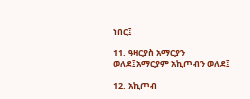ነበር፤

11. ዓዛርያስ አማርያን ወለደ፤አማርያም አኪጦብን ወለደ፤

12. አኪጦብ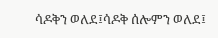ሳዶቅን ወለደ፤ሳዶቅ ሰሎምን ወለደ፤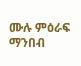ሙሉ ምዕራፍ ማንበብ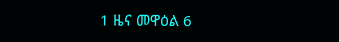1 ዜና መዋዕል 6